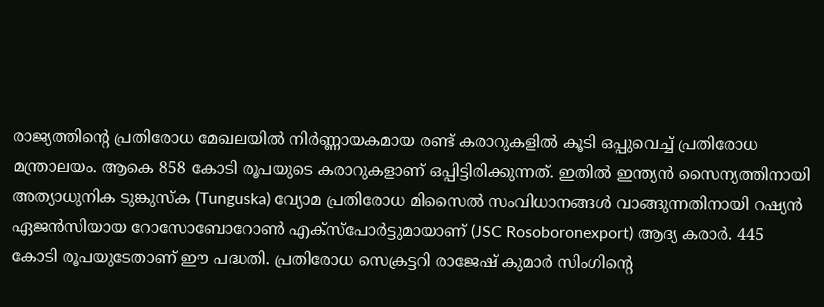രാജ്യത്തിന്റെ പ്രതിരോധ മേഖലയിൽ നിർണ്ണായകമായ രണ്ട് കരാറുകളിൽ കൂടി ഒപ്പുവെച്ച് പ്രതിരോധ മന്ത്രാലയം. ആകെ 858 കോടി രൂപയുടെ കരാറുകളാണ് ഒപ്പിട്ടിരിക്കുന്നത്. ഇതിൽ ഇന്ത്യൻ സൈന്യത്തിനായി അത്യാധുനിക ടുങ്കുസ്ക (Tunguska) വ്യോമ പ്രതിരോധ മിസൈൽ സംവിധാനങ്ങൾ വാങ്ങുന്നതിനായി റഷ്യൻ ഏജൻസിയായ റോസോബോറോൺ എക്സ്പോർട്ടുമായാണ് (JSC Rosoboronexport) ആദ്യ കരാർ. 445 കോടി രൂപയുടേതാണ് ഈ പദ്ധതി. പ്രതിരോധ സെക്രട്ടറി രാജേഷ് കുമാർ സിംഗിന്റെ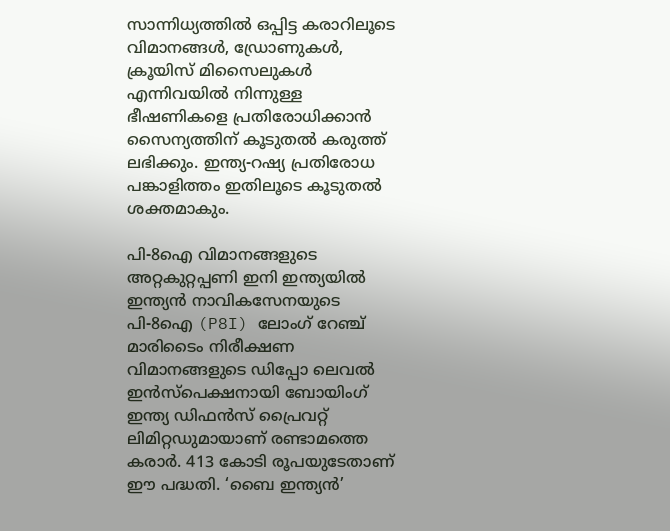സാന്നിധ്യത്തിൽ ഒപ്പിട്ട കരാറിലൂടെ വിമാനങ്ങൾ, ഡ്രോണുകൾ, ക്രൂയിസ് മിസൈലുകൾ എന്നിവയിൽ നിന്നുള്ള ഭീഷണികളെ പ്രതിരോധിക്കാൻ സൈന്യത്തിന് കൂടുതൽ കരുത്ത് ലഭിക്കും. ഇന്ത്യ-റഷ്യ പ്രതിരോധ പങ്കാളിത്തം ഇതിലൂടെ കൂടുതൽ ശക്തമാകും.

പി-8ഐ വിമാനങ്ങളുടെ അറ്റകുറ്റപ്പണി ഇനി ഇന്ത്യയിൽ
ഇന്ത്യൻ നാവികസേനയുടെ പി-8ഐ (P8I) ലോംഗ് റേഞ്ച് മാരിടൈം നിരീക്ഷണ വിമാനങ്ങളുടെ ഡിപ്പോ ലെവൽ ഇൻസ്പെക്ഷനായി ബോയിംഗ് ഇന്ത്യ ഡിഫൻസ് പ്രൈവറ്റ് ലിമിറ്റഡുമായാണ് രണ്ടാമത്തെ കരാർ. 413 കോടി രൂപയുടേതാണ് ഈ പദ്ധതി. ‘ബൈ ഇന്ത്യൻ’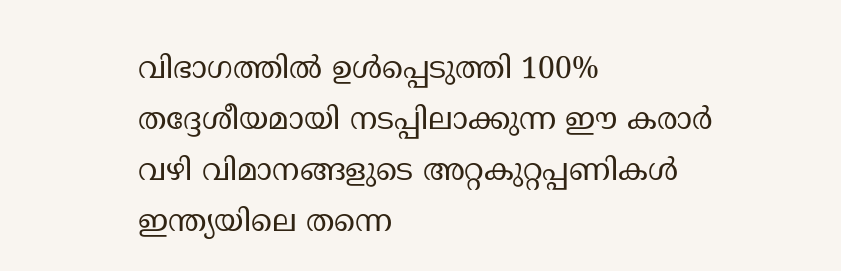വിഭാഗത്തിൽ ഉൾപ്പെടുത്തി 100% തദ്ദേശീയമായി നടപ്പിലാക്കുന്ന ഈ കരാർ വഴി വിമാനങ്ങളുടെ അറ്റകുറ്റപ്പണികൾ ഇന്ത്യയിലെ തന്നെ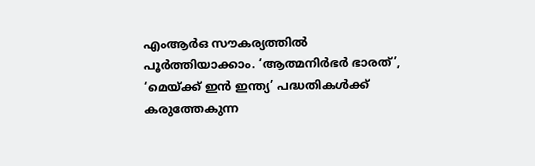എംആർഒ സൗകര്യത്തിൽ പൂർത്തിയാക്കാം. ‘ആത്മനിർഭർ ഭാരത്’, ‘മെയ്ക്ക് ഇൻ ഇന്ത്യ’ പദ്ധതികൾക്ക് കരുത്തേകുന്ന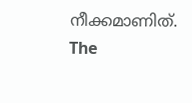നീക്കമാണിത്.
The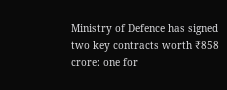Ministry of Defence has signed two key contracts worth ₹858 crore: one for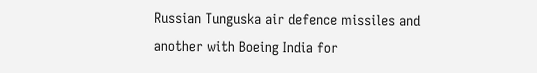Russian Tunguska air defence missiles and another with Boeing India for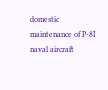domestic maintenance of P-8I naval aircraft